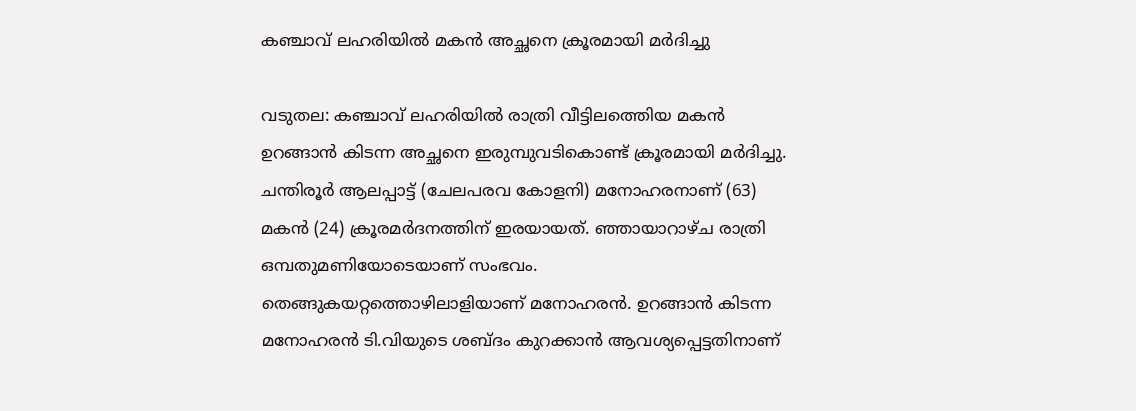കഞ്ചാവ് ലഹരിയില്‍ മകന്‍ അച്ഛനെ ക്രൂരമായി മര്‍ദിച്ചു

വടുതല: കഞ്ചാവ് ലഹരിയില്‍ രാത്രി വീട്ടിലത്തെിയ മകന്‍ ഉറങ്ങാന്‍ കിടന്ന അച്ഛനെ ഇരുമ്പുവടികൊണ്ട് ക്രൂരമായി മര്‍ദിച്ചു. ചന്തിരൂര്‍ ആലപ്പാട്ട് (ചേലപരവ കോളനി) മനോഹരനാണ് (63) മകന്‍ (24) ക്രൂരമര്‍ദനത്തിന് ഇരയായത്. ഞ്ഞായാറാഴ്ച രാത്രി ഒമ്പതുമണിയോടെയാണ് സംഭവം. തെങ്ങുകയറ്റത്തൊഴിലാളിയാണ് മനോഹരന്‍. ഉറങ്ങാന്‍ കിടന്ന മനോഹരന്‍ ടി.വിയുടെ ശബ്ദം കുറക്കാന്‍ ആവശ്യപ്പെട്ടതിനാണ്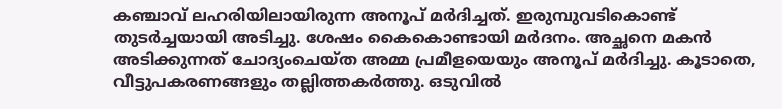കഞ്ചാവ് ലഹരിയിലായിരുന്ന അനൂപ് മര്‍ദിച്ചത്. ഇരുമ്പുവടികൊണ്ട് തുടര്‍ച്ചയായി അടിച്ചു. ശേഷം കൈകൊണ്ടായി മര്‍ദനം. അച്ഛനെ മകന്‍ അടിക്കുന്നത് ചോദ്യംചെയ്ത അമ്മ പ്രമീളയെയും അനൂപ് മര്‍ദിച്ചു. കൂടാതെ, വീട്ടുപകരണങ്ങളും തല്ലിത്തകര്‍ത്തു. ഒടുവില്‍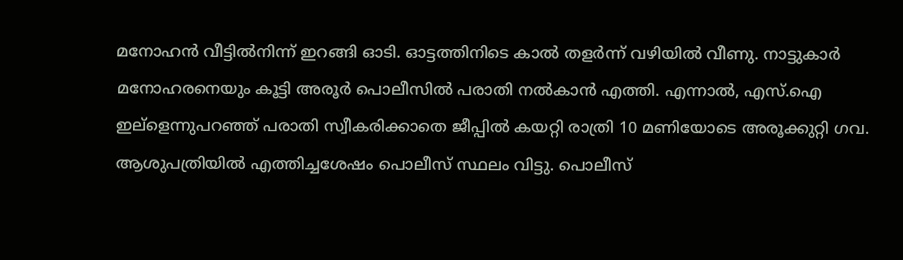മനോഹന്‍ വീട്ടില്‍നിന്ന് ഇറങ്ങി ഓടി. ഓട്ടത്തിനിടെ കാല്‍ തളര്‍ന്ന് വഴിയില്‍ വീണു. നാട്ടുകാര്‍ മനോഹരനെയും കൂട്ടി അരൂര്‍ പൊലീസില്‍ പരാതി നല്‍കാന്‍ എത്തി. എന്നാല്‍, എസ്.ഐ ഇല്ളെന്നുപറഞ്ഞ് പരാതി സ്വീകരിക്കാതെ ജീപ്പില്‍ കയറ്റി രാത്രി 10 മണിയോടെ അരൂക്കുറ്റി ഗവ. ആശുപത്രിയില്‍ എത്തിച്ചശേഷം പൊലീസ് സ്ഥലം വിട്ടു. പൊലീസ്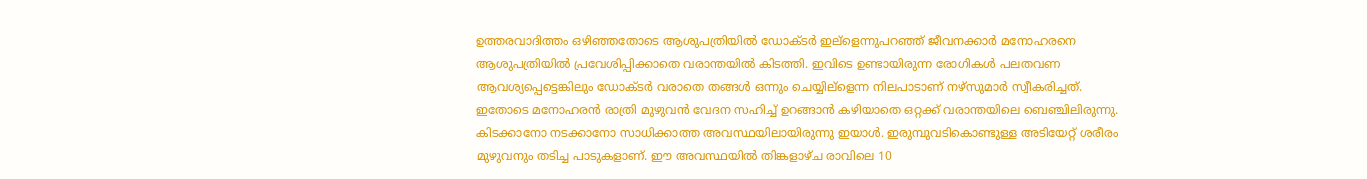ഉത്തരവാദിത്തം ഒഴിഞ്ഞതോടെ ആശുപത്രിയില്‍ ഡോക്ടര്‍ ഇല്ളെന്നുപറഞ്ഞ് ജീവനക്കാര്‍ മനോഹരനെ ആശുപത്രിയില്‍ പ്രവേശിപ്പിക്കാതെ വരാന്തയില്‍ കിടത്തി. ഇവിടെ ഉണ്ടായിരുന്ന രോഗികള്‍ പലതവണ ആവശ്യപ്പെട്ടെങ്കിലും ഡോക്ടര്‍ വരാതെ തങ്ങള്‍ ഒന്നും ചെയ്യില്ളെന്ന നിലപാടാണ് നഴ്സുമാര്‍ സ്വീകരിച്ചത്. ഇതോടെ മനോഹരന്‍ രാത്രി മുഴുവന്‍ വേദന സഹിച്ച് ഉറങ്ങാന്‍ കഴിയാതെ ഒറ്റക്ക് വരാന്തയിലെ ബെഞ്ചിലിരുന്നു. കിടക്കാനോ നടക്കാനോ സാധിക്കാത്ത അവസ്ഥയിലായിരുന്നു ഇയാള്‍. ഇരുമ്പുവടികൊണ്ടുള്ള അടിയേറ്റ് ശരീരം മുഴുവനും തടിച്ച പാടുകളാണ്. ഈ അവസ്ഥയില്‍ തിങ്കളാഴ്ച രാവിലെ 10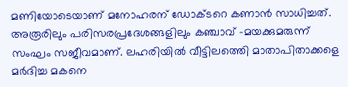മണിയോടെയാണ് മനോഹരന് ഡോക്ടറെ കണാന്‍ സാധിച്ചത്. അരൂരിലും പരിസരപ്രദേശങ്ങളിലും കഞ്ചാവ് -മയക്കുമരുന്ന് സംഘം സജീവമാണ്. ലഹരിയില്‍ വീട്ടിലത്തെി മാതാപിതാക്കളെ മര്‍ദിച്ച മകനെ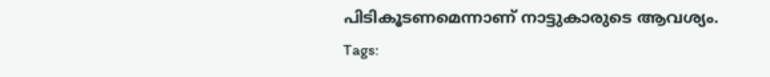പിടികൂടണമെന്നാണ് നാട്ടുകാരുടെ ആവശ്യം.
Tags: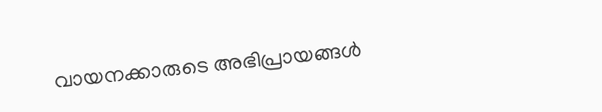വായനക്കാരുടെ അഭിപ്രായങ്ങള്‍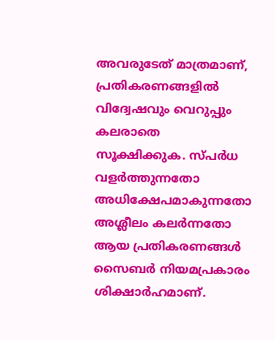അവരുടേത് മാത്രമാണ്, പ്രതികരണങ്ങളിൽ വിദ്വേഷവും വെറുപ്പും കലരാതെ സൂക്ഷിക്കുക. സ്പർധ വളർത്തുന്നതോ അധിക്ഷേപമാകുന്നതോ അശ്ലീലം കലർന്നതോ ആയ പ്രതികരണങ്ങൾ സൈബർ നിയമപ്രകാരം ശിക്ഷാർഹമാണ്.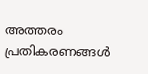അത്തരം പ്രതികരണങ്ങൾ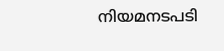നിയമനടപടി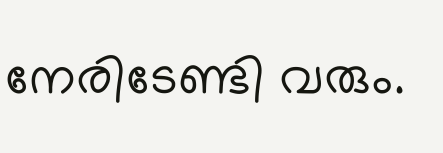നേരിടേണ്ടി വരും.